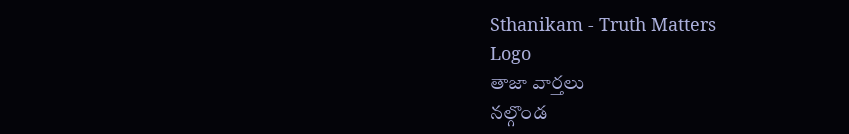Sthanikam - Truth Matters
Logo
తాజా వార్తలు
నల్గొండ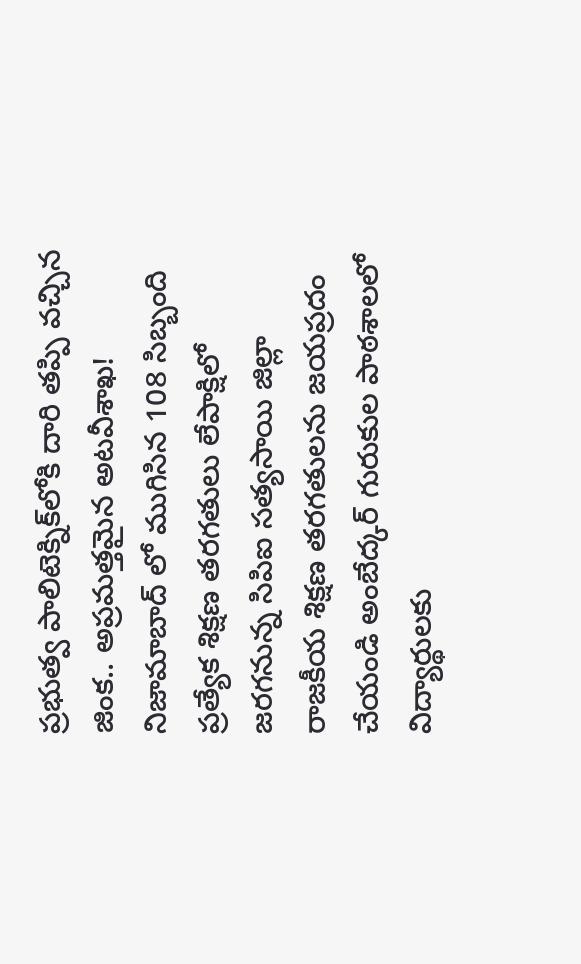ప్రభుత్వ పాలిటెక్నిక్‌లోకి దారి తప్పి వచ్చిన జింక.. అప్రమత్తమైన అటవీశాఖ! నిజామాబాద్ లో ముగిసిన 108 సిబ్బంది ప్రత్యేక శిక్షణ తరగతులు లేపాక్షిలో జరగనున్న సిపిఐ సత్యసాయి జిల్లా రాజకీయ శిక్షణ తరగతులను జయప్రదం చేయండి అంబేద్కర్ గురుకుల పాఠశాలలో విద్యార్థులకు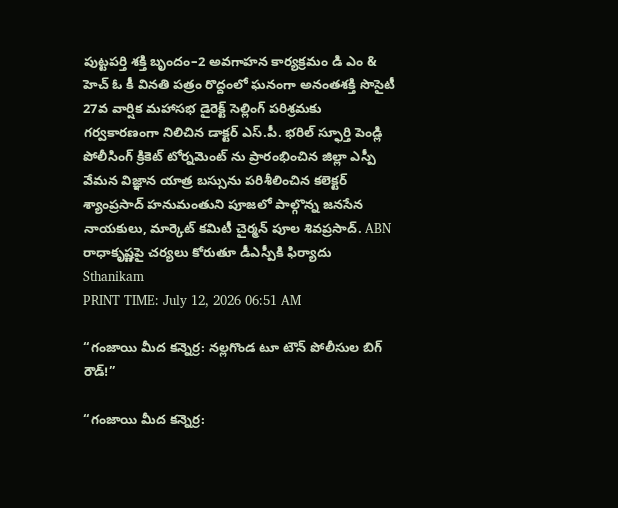పుట్టపర్తి శక్తి బృందం–2 అవగాహన కార్యక్రమం డి ఎం & హెచ్ ఓ కీ వినతి పత్రం రొద్దంలో ఘనంగా అనంతశక్తి సొసైటీ 27వ వార్షిక మహాసభ డైరెక్ట్ సెల్లింగ్ పరిశ్రమకు గర్వకారణంగా నిలిచిన డాక్టర్ ఎస్.పీ. భరిల్ స్ఫూర్తి పెండ్లి పోలీసింగ్ క్రికెట్ టోర్నమెంట్ ను ప్రారంభించిన జిల్లా ఎస్పీ వేమన విజ్ఞాన యాత్ర బస్సును పరిశీలించిన కలెక్టర్ శ్యాంప్రసాద్ హనుమంతుని పూజలో పాల్గొన్న జనసేన నాయకులు, మార్కెట్ కమిటీ చైర్మన్ పూల శివప్రసాద్. ABN రాధాకృష్ణపై చర్యలు కోరుతూ డీఎస్పీకి ఫిర్యాదు
Sthanikam
PRINT TIME: July 12, 2026 06:51 AM

“గంజాయి మీద కన్నెర్ర: నల్లగొండ టూ టౌన్ పోలీసుల బిగ్ రౌడ్!”

“గంజాయి మీద కన్నెర్ర: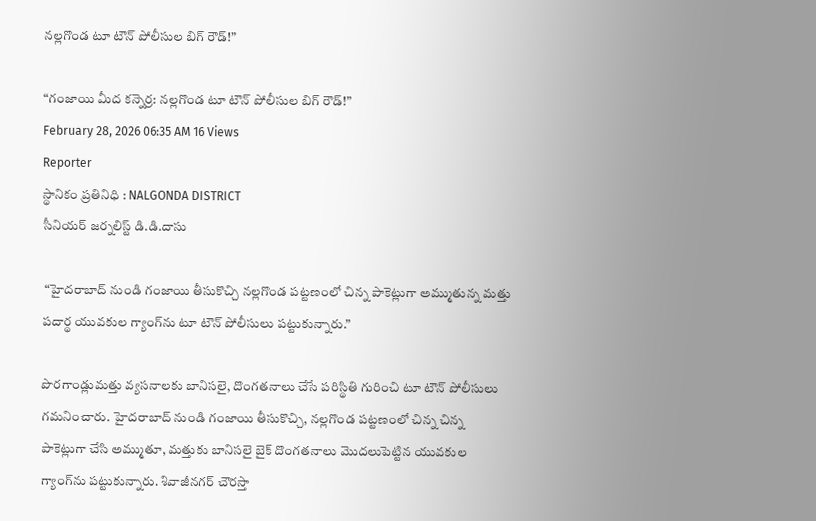నల్లగొండ టూ టౌన్ పోలీసుల బిగ్ రౌడ్!”

“గంజాయి మీద కన్నెర్ర: నల్లగొండ టూ టౌన్ పోలీసుల బిగ్ రౌడ్!”
February 28, 2026 06:35 AM 16 Views
Reporter
స్థానికం ప్రతినిధి : NALGONDA DISTRICT
సీనియర్ జర్నలిస్ట్ డి.డి.దాసు

 “హైదరాబాద్ నుండి గంజాయి తీసుకొచ్చి నల్లగొండ పట్టణంలో చిన్న పాకెట్లుగా అమ్ముతున్న మత్తు పదార్థ యువకుల గ్యాంగ్‌ను టూ టౌన్ పోలీసులు పట్టుకున్నారు.”

పొరగాండ్లుమత్తు వ్యసనాలకు బానిసలై, దొంగతనాలు చేసే పరిస్థితి గురించి టూ టౌన్ పోలీసులు గమనించారు. హైదరాబాద్ నుండి గంజాయి తీసుకొచ్చి, నల్లగొండ పట్టణంలో చిన్న చిన్న పాకెట్లుగా చేసి అమ్ముతూ, మత్తుకు బానిసలై బైక్ దొంగతనాలు మొదలుపెట్టిన యువకుల గ్యాంగ్‌ను పట్టుకున్నారు. శివాజీనగర్ చౌరస్తా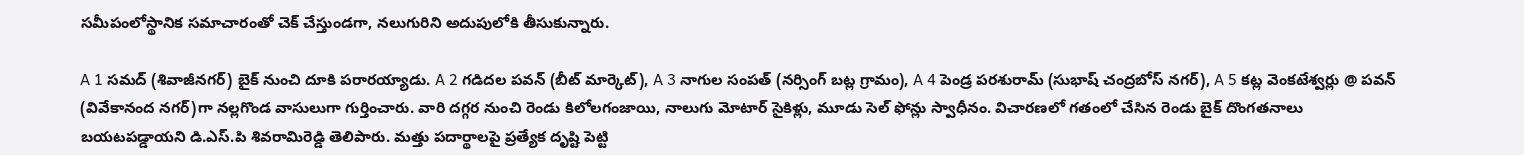సమీపంలోస్థానిక సమాచారంతో చెక్ చేస్తుండగా, నలుగురిని అదుపులోకి తీసుకున్నారు.

A 1 సమద్ (శివాజీనగర్) బైక్ నుంచి దూకి పరారయ్యాడు. A 2 గడిదల పవన్ (బీట్ మార్కెట్), A 3 నాగుల సంపత్ (నర్సింగ్ బట్ల గ్రామం), A 4 పెండ్ర పరశురామ్ (సుభాష్ చంద్రబోస్ నగర్), A 5 కట్ల వెంకటేశ్వర్లు @ పవన్ (వివేకానంద నగర్)గా నల్లగొండ వాసులుగా గుర్తించారు. వారి దగ్గర నుంచి రెండు కిలోలగంజాయి, నాలుగు మోటార్ సైకిళ్లు, మూడు సెల్ ఫోన్లు స్వాధీనం. విచారణలో గతంలో చేసిన రెండు బైక్ దొంగతనాలు బయటపడ్డాయని డి.ఎస్.పి శివరామిరెడ్డి తెలిపారు. మత్తు పదార్థాలపై ప్రత్యేక దృష్టి పెట్టి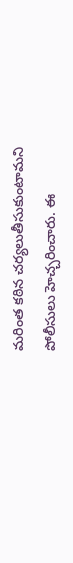మరింత కఠిన చర్యలుతీసుకుంటామని పోలీసులు హెచ్చరించారు. ఈ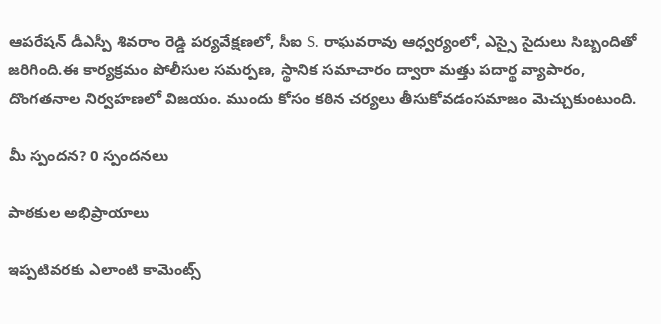ఆపరేషన్ డీఎస్పీ శివరాం రెడ్డి పర్యవేక్షణలో, సీఐ S. రాఘవరావు ఆధ్వర్యంలో, ఎస్సై సైదులు సిబ్బందితో జరిగింది.ఈ కార్యక్రమం పోలీసుల సమర్పణ, స్థానిక సమాచారం ద్వారా మత్తు పదార్థ వ్యాపారం, దొంగతనాల నిర్వహణలో విజయం. ముందు కోసం కఠిన చర్యలు తీసుకోవడంసమాజం మెచ్చుకుంటుంది.

మీ స్పందన? 0 స్పందనలు

పాఠకుల అభిప్రాయాలు

ఇప్పటివరకు ఎలాంటి కామెంట్స్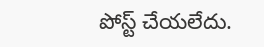పోస్ట్ చేయలేదు.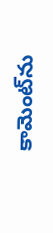కామెంట్‌ను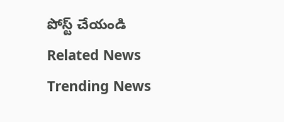పోస్ట్ చేయండి
Related News
Trending News